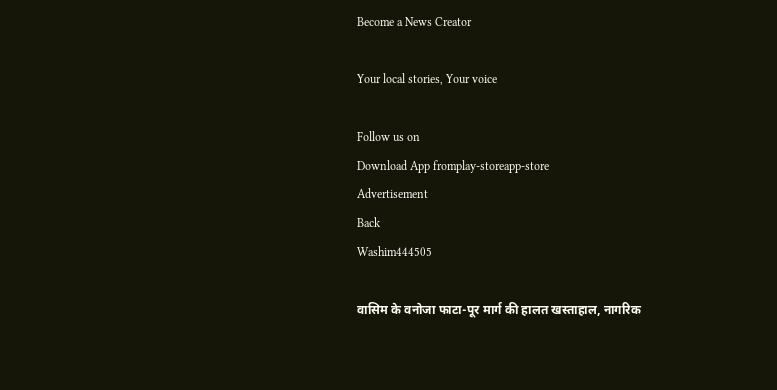Become a News Creator

Your local stories, Your voice

Follow us on
Download App fromplay-storeapp-store
Advertisement
Back
Washim444505

वासिम के वनोजा फाटा-पूर मार्ग की हालत खस्ताहाल, नागरिक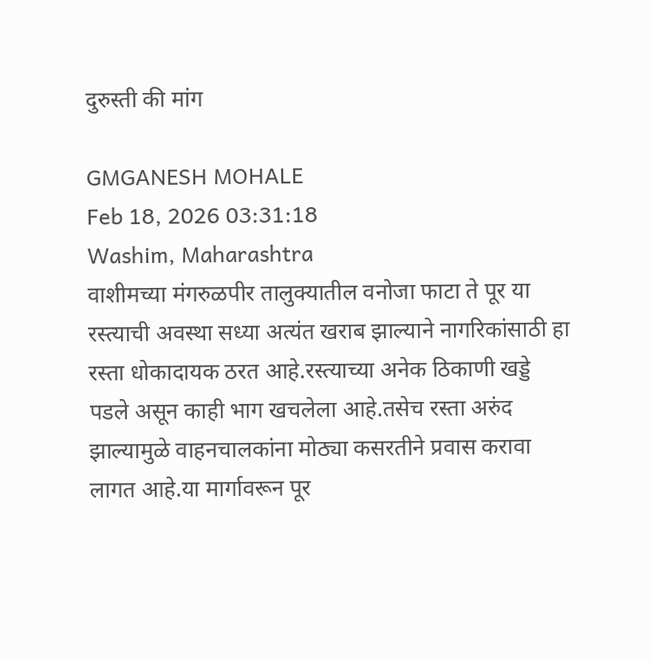दुरुस्ती की मांग

GMGANESH MOHALE
Feb 18, 2026 03:31:18
Washim, Maharashtra
वाशीमच्या मंगरुळपीर तालुक्यातील वनोजा फाटा ते पूर या रस्त्याची अवस्था सध्या अत्यंत खराब झाल्याने नागरिकांसाठी हा रस्ता धोकादायक ठरत आहे.रस्त्याच्या अनेक ठिकाणी खड्डे पडले असून काही भाग खचलेला आहे.तसेच रस्ता अरुंद झाल्यामुळे वाहनचालकांना मोठ्या कसरतीने प्रवास करावा लागत आहे.या मार्गावरून पूर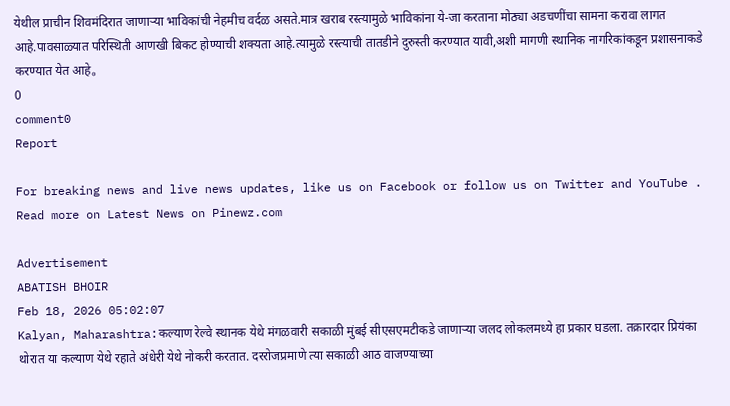येथील प्राचीन शिवमंदिरात जाणाऱ्या भाविकांची नेहमीच वर्दळ असते.मात्र खराब रस्त्यामुळे भाविकांना ये-जा करताना मोठ्या अडचणींचा सामना करावा लागत आहे.पावसाळ्यात परिस्थिती आणखी बिकट होण्याची शक्यता आहे.त्यामुळे रस्त्याची तातडीने दुरुस्ती करण्यात यावी,अशी मागणी स्थानिक नागरिकांकडून प्रशासनाकडे करण्यात येत आहे。
0
comment0
Report

For breaking news and live news updates, like us on Facebook or follow us on Twitter and YouTube . Read more on Latest News on Pinewz.com

Advertisement
ABATISH BHOIR
Feb 18, 2026 05:02:07
Kalyan, Maharashtra:कल्याण रेल्वे स्थानक येथे मंगळवारी सकाळी मुंबई सीएसएमटीकडे जाणाऱ्या जलद लोकलमध्ये हा प्रकार घडला. तक्रारदार प्रियंका थोरात या कल्याण येथे रहाते अंधेरी येथे नोकरी करतात. दररोजप्रमाणे त्या सकाळी आठ वाजण्याच्या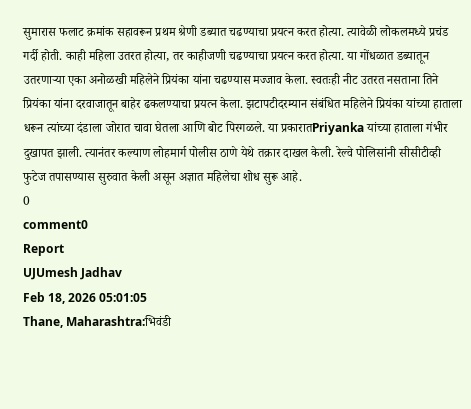सुमारास फलाट क्रमांक सहावरून प्रथम श्रेणी डब्यात चढण्याचा प्रयत्न करत होत्या. त्यावेळी लोकलमध्ये प्रचंड गर्दी होती. काही महिला उतरत होत्या, तर काहीजणी चढण्याचा प्रयत्न करत होत्या. या गोंधळात डब्यातून उतरणाऱ्या एका अनोळखी महिलेने प्रियंका यांना चढण्यास मज्जाव केला. स्वतःही नीट उतरत नसताना तिने प्रियंका यांना दरवाजातून बाहेर ढकलण्याचा प्रयत्न केला. झटापटीदरम्यान संबंधित महिलेने प्रियंका यांच्या हाताला धरून त्यांच्या दंडाला जोरात चावा घेतला आणि बोट पिरगळले. या प्रकारातPriyanka यांच्या हाताला गंभीर दुखापत झाली. त्यानंतर कल्याण लोहमार्ग पोलीस ठाणे येथे तक्रार दाखल केली. रेल्वे पोलिसांनी सीसीटीव्ही फुटेज तपासण्यास सुरुवात केली असून अज्ञात महिलेचा शोध सुरू आहे.
0
comment0
Report
UJUmesh Jadhav
Feb 18, 2026 05:01:05
Thane, Maharashtra:भिवंडी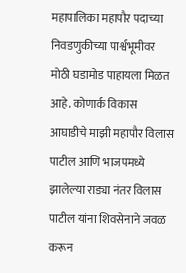महापालिका महापौर पदाच्या निवडणुकीच्या पार्श्वभूमीवर मोठी घडामोड पाहायला मिळत आहे. कोणार्क विकास आघाडीचे माझी महापौर विलास पाटील आणि भाजपमध्ये झालेल्या राड्या नंतर विलास पाटील यांना शिवसेनाने जवळ करून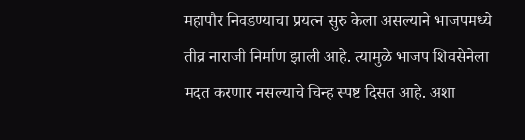महापौर निवडण्याचा प्रयत्न सुरु केला असल्याने भाजपमध्ये तीव्र नाराजी निर्माण झाली आहे. त्यामुळे भाजप शिवसेनेला मदत करणार नसल्याचे चिन्ह स्पष्ट दिसत आहे. अशा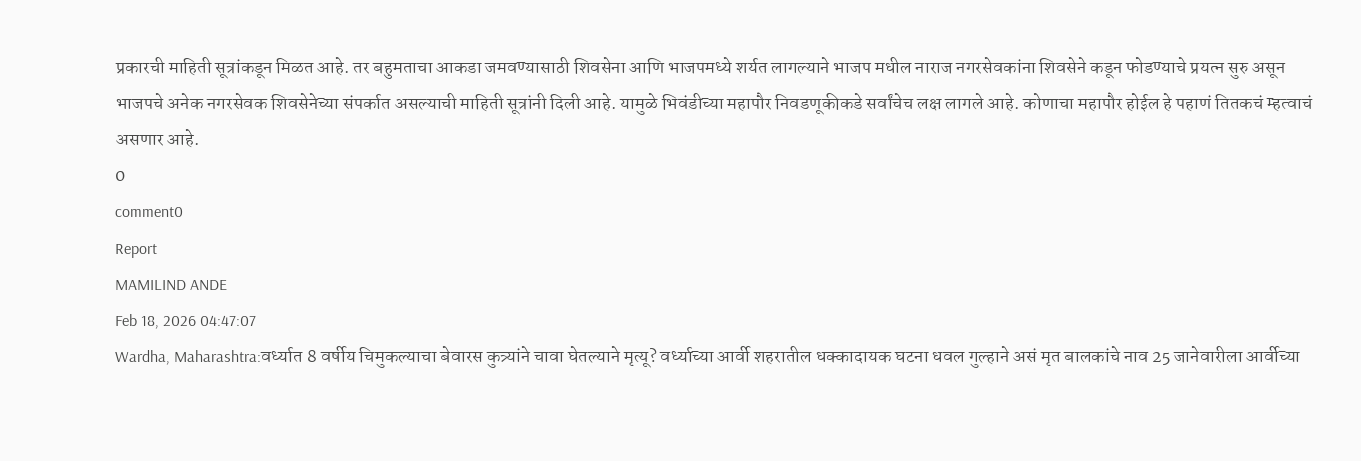प्रकारची माहिती सूत्रांकडून मिळत आहे. तर बहुमताचा आकडा जमवण्यासाठी शिवसेना आणि भाजपमध्ये शर्यत लागल्याने भाजप मधील नाराज नगरसेवकांना शिवसेने कडून फोडण्याचे प्रयत्न सुरु असून भाजपचे अनेक नगरसेवक शिवसेनेच्या संपर्कात असल्याची माहिती सूत्रांनी दिली आहे. यामुळे भिवंडीच्या महापौर निवडणूकीकडे सर्वांचेच लक्ष लागले आहे. कोणाचा महापौर होईल हे पहाणं तितकचं म्हत्वाचं असणार आहे.
0
comment0
Report
MAMILIND ANDE
Feb 18, 2026 04:47:07
Wardha, Maharashtra:वर्ध्यात 8 वर्षीय चिमुकल्याचा बेवारस कुत्र्यांने चावा घेतल्याने मृत्यू? वर्ध्याच्या आर्वी शहरातील धक्कादायक घटना धवल गुल्हाने असं मृत बालकांचे नाव 25 जानेवारीला आर्वीच्या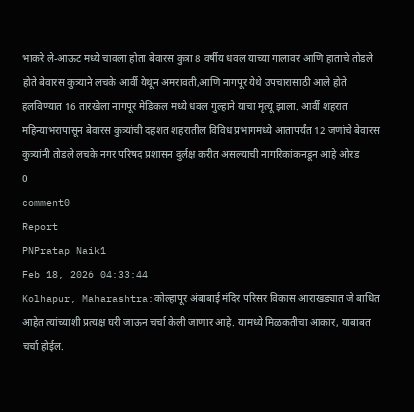भाकरे ले-आऊट मध्ये चावला होता बेवारस कुत्रा 8 वर्षीय धवल याच्या गालावर आणि हाताचे तोडले होते बेवारस कुत्र्याने लचके आर्वी येथून अमरावती,आणि नागपूर येथे उपचारासाठी आले होते हलविण्यात 16 तारखेला नागपूर मेडिकल मध्ये धवल गुल्हाने याचा मृत्यू झाला. आर्वी शहरात महिन्याभरापासून बेवारस कुत्र्यांची दहशत शहरातील विविध प्रभागमध्ये आतापर्यंत 12 जणांचे बेवारस कुत्र्यांनी तोडले लचके नगर परिषद प्रशासन दुर्लक्ष करीत असल्याची नागरिकांकनडून आहे ओरड
0
comment0
Report
PNPratap Naik1
Feb 18, 2026 04:33:44
Kolhapur, Maharashtra:कोल्हापूर अंबाबाई मंदिर परिसर विकास आराखड्यात जे बाधित आहेत त्यांच्याशी प्रत्यक्ष घरी जाऊन चर्चा केली जाणार आहे. यामध्ये मिळकतीचा आकार, याबाबत चर्चा होईल.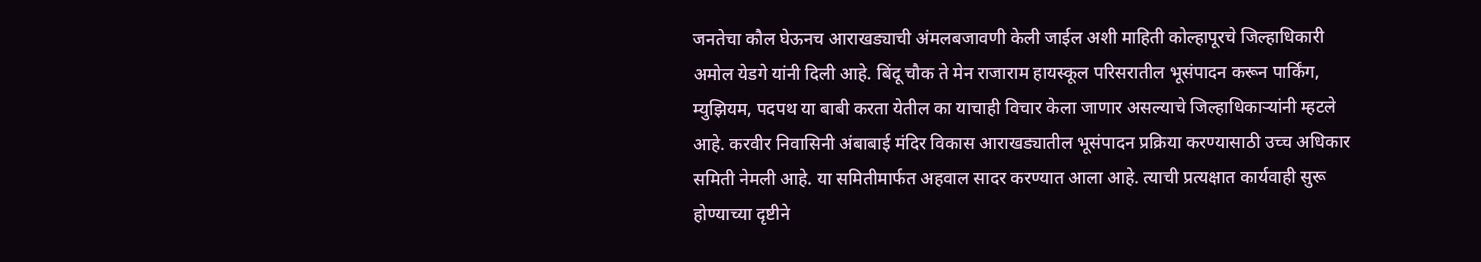जनतेचा कौल घेऊनच आराखड्याची अंमलबजावणी केली जाईल अशी माहिती कोल्हापूरचे जिल्हाधिकारी अमोल येडगे यांनी दिली आहे. बिंदू चौक ते मेन राजाराम हायस्कूल परिसरातील भूसंपादन करून पार्किंग, म्युझियम, पदपथ या बाबी करता येतील का याचाही विचार केला जाणार असल्याचे जिल्हाधिकाऱ्यांनी म्हटले आहे. करवीर निवासिनी अंबाबाई मंदिर विकास आराखड्यातील भूसंपादन प्रक्रिया करण्यासाठी उच्च अधिकार समिती नेमली आहे. या समितीमार्फत अहवाल सादर करण्यात आला आहे. त्याची प्रत्यक्षात कार्यवाही सुरू होण्याच्या दृष्टीने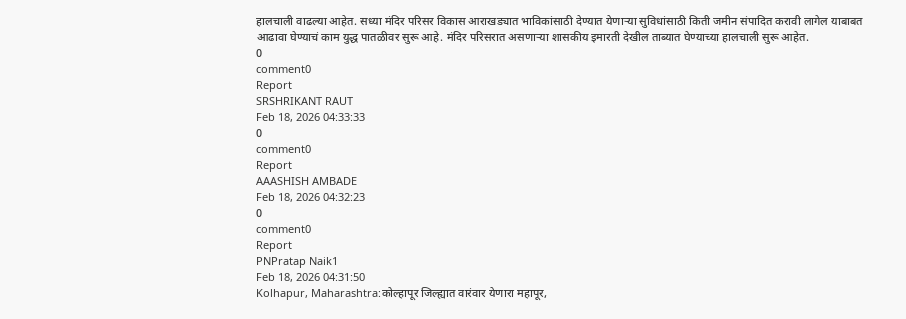हालचाली वाढल्या आहेत. सध्या मंदिर परिसर विकास आराखड्यात भाविकांसाठी देण्यात येणाऱ्या सुविधांसाठी किती जमीन संपादित करावी लागेल याबाबत आढावा घेण्याचं काम युद्ध पातळीवर सुरू आहे. मंदिर परिसरात असणाऱ्या शासकीय इमारती देखील ताब्यात घेण्याच्या हालचाली सुरू आहेत.
0
comment0
Report
SRSHRIKANT RAUT
Feb 18, 2026 04:33:33
0
comment0
Report
AAASHISH AMBADE
Feb 18, 2026 04:32:23
0
comment0
Report
PNPratap Naik1
Feb 18, 2026 04:31:50
Kolhapur, Maharashtra:कोल्हापूर जिल्ह्यात वारंवार येणारा महापूर,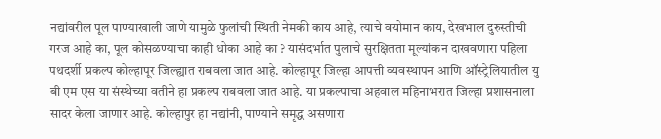नद्यांवरील पूल पाण्याखाली जाणे यामुळे फुलांची स्थिती नेमकी काय आहे, त्याचे वयोमान काय, देखभाल दुरुस्तीची गरज आहे का, पूल कोसळण्याचा काही धोका आहे का ? यासंदर्भात पुलाचे सुरक्षितता मूल्यांकन दाखवणारा पहिला पथदर्शी प्रकल्प कोल्हापूर जिल्ह्यात राबवला जात आहे. कोल्हापूर जिल्हा आपत्ती व्यवस्थापन आणि ऑस्ट्रेलियातील यु बी एम एस या संस्थेच्या वतीने हा प्रकल्प राबवला जात आहे. या प्रकल्पाचा अहवाल महिनाभरात जिल्हा प्रशासनाला सादर केला जाणार आहे. कोल्हापुर हा नद्यांनी, पाण्याने समृद्ध असणारा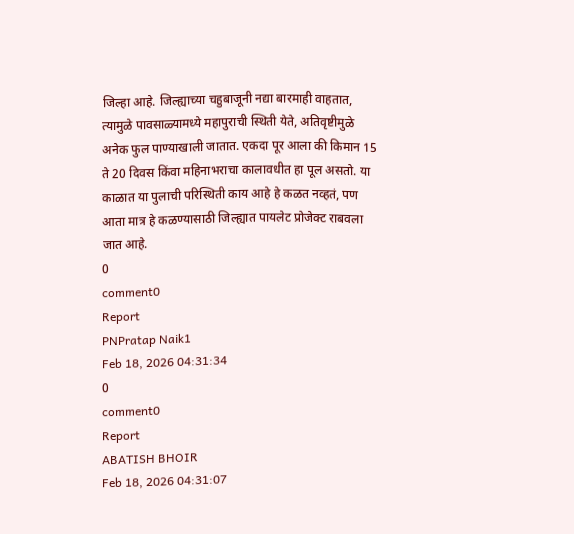जिल्हा आहे. जिल्ह्याच्या चहुबाजूनी नद्या बारमाही वाहतात, त्यामुळे पावसाळ्यामध्ये महापुराची स्थिती येते, अतिवृष्टीमुळे अनेक फुल पाण्याखाली जातात. एकदा पूर आला की किमान 15 ते 20 दिवस किंवा महिनाभराचा कालावधीत हा पूल असतो. या काळात या पुलाची परिस्थिती काय आहे हे कळत नव्हतं, पण आता मात्र हे कळण्यासाठी जिल्ह्यात पायलेट प्रोजेक्ट राबवला जात आहे.
0
comment0
Report
PNPratap Naik1
Feb 18, 2026 04:31:34
0
comment0
Report
ABATISH BHOIR
Feb 18, 2026 04:31:07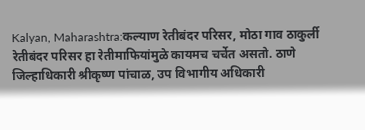Kalyan, Maharashtra:कल्याण रेतीबंदर परिसर, मोठा गाव ठाकुर्ली रेतीबंदर परिसर हा रेतीमाफियांमुळे कायमच चर्चेत असतो. ठाणे जिल्हाधिकारी श्रीकृष्ण पांचाळ, उप विभागीय अधिकारी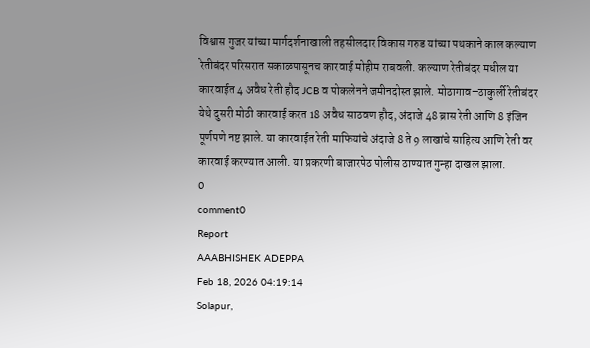विश्वास गुजर यांच्या मार्गदर्शनाखाली तहसीलदार विकास गरुड यांच्या पथकाने काल कल्याण रेतीबंदर परिसरात सकाळपासूनच कारवाई मोहीम राबवली. कल्याण रेतीबंदर मधील या कारवाईत 4 अवैध रेती हौद JCB व पोकलेनने जमीनदोस्त झाले. मोठागाव–ठाकुर्ली रेतीबंदर येथे दुसरी मोठी कारवाई करत 18 अवैध साठवण हौद, अंदाजे 48 ब्रास रेती आणि 8 इंजिन पूर्णपणे नष्ट झाले. या कारवाईत रेती माफियांचे अंदाजे 8 ते 9 लाखांचे साहित्य आणि रेती वर कारवाई करण्यात आली. या प्रकरणी बाजारपेठ पोलीस ठाण्यात गुन्हा दाखल झाला.
0
comment0
Report
AAABHISHEK ADEPPA
Feb 18, 2026 04:19:14
Solapur,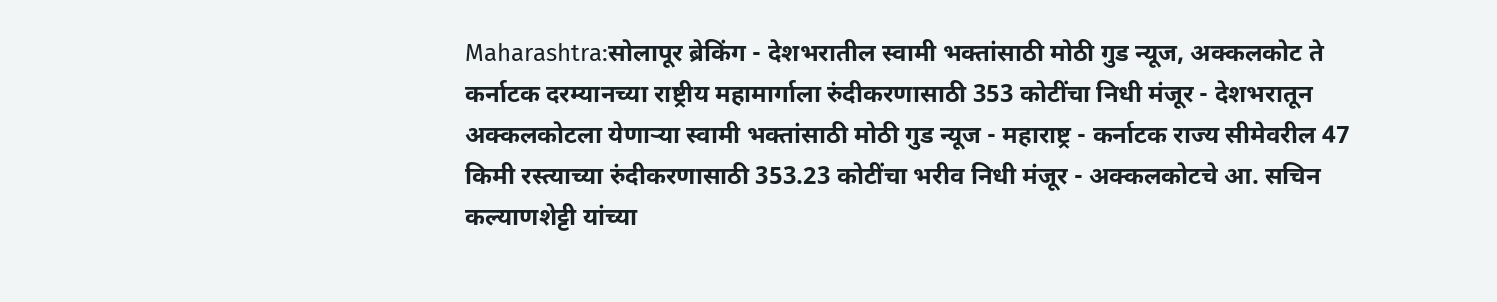Maharashtra:सोलापूर ब्रेकिंग - देशभरातील स्वामी भक्तांसाठी मोठी गुड न्यूज, अक्कलकोट ते कर्नाटक दरम्यानच्या राष्ट्रीय महामार्गाला रुंदीकरणासाठी 353 कोटींचा निधी मंजूर - देशभरातून अक्कलकोटला येणाऱ्या स्वामी भक्तांसाठी मोठी गुड न्यूज - महाराष्ट्र - कर्नाटक राज्य सीमेवरील 47 किमी रस्त्याच्या रुंदीकरणासाठी 353.23 कोटींचा भरीव निधी मंजूर - अक्कलकोटचे आ. सचिन कल्याणशेट्टी यांच्या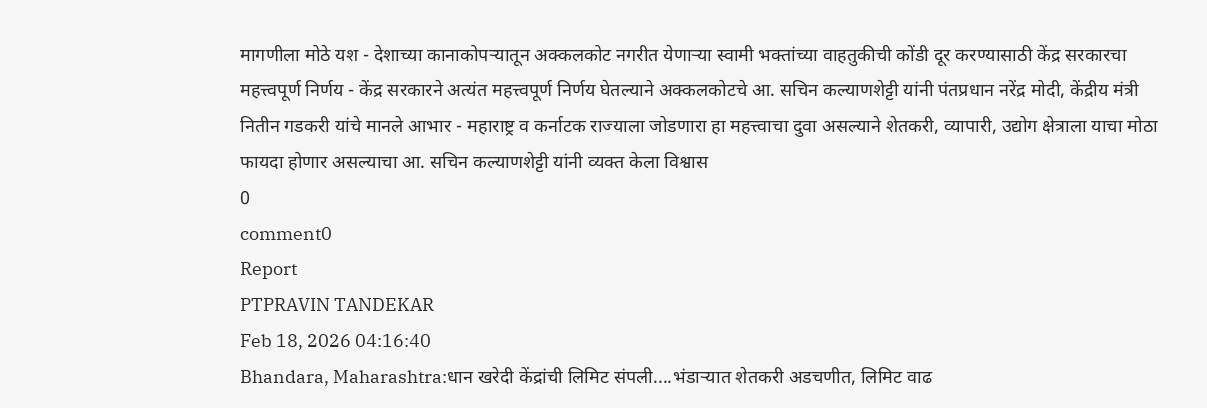मागणीला मोठे यश - देशाच्या कानाकोपऱ्यातून अक्कलकोट नगरीत येणाऱ्या स्वामी भक्तांच्या वाहतुकीची कोंडी दूर करण्यासाठी केंद्र सरकारचा महत्त्वपूर्ण निर्णय - केंद्र सरकारने अत्यंत महत्त्वपूर्ण निर्णय घेतल्याने अक्कलकोटचे आ. सचिन कल्याणशेट्टी यांनी पंतप्रधान नरेंद्र मोदी, केंद्रीय मंत्री नितीन गडकरी यांचे मानले आभार - महाराष्ट्र व कर्नाटक राज्याला जोडणारा हा महत्त्वाचा दुवा असल्याने शेतकरी, व्यापारी, उद्योग क्षेत्राला याचा मोठा फायदा होणार असल्याचा आ. सचिन कल्याणशेट्टी यांनी व्यक्त केला विश्वास
0
comment0
Report
PTPRAVIN TANDEKAR
Feb 18, 2026 04:16:40
Bhandara, Maharashtra:धान खरेदी केंद्रांची लिमिट संपली....भंडाऱ्यात शेतकरी अडचणीत, लिमिट वाढ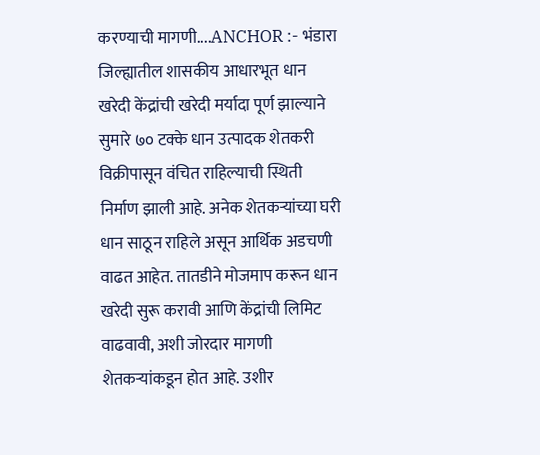करण्याची मागणी....ANCHOR :- भंडारा जिल्ह्यातील शासकीय आधारभूत धान खरेदी केंद्रांची खरेदी मर्यादा पूर्ण झाल्याने सुमारे ७० टक्के धान उत्पादक शेतकरी विक्रीपासून वंचित राहिल्याची स्थिती निर्माण झाली आहे. अनेक शेतकऱ्यांच्या घरी धान साठून राहिले असून आर्थिक अडचणी वाढत आहेत. तातडीने मोजमाप करून धान खरेदी सुरू करावी आणि केंद्रांची लिमिट वाढवावी, अशी जोरदार मागणी शेतकऱ्यांकडून होत आहे. उशीर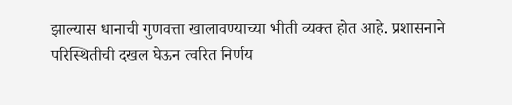झाल्यास धानाची गुणवत्ता खालावण्याच्या भीती व्यक्त होत आहे. प्रशासनाने परिस्थितीची दखल घेऊन त्वरित निर्णय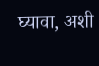घ्यावा, अशी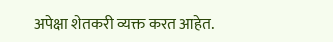अपेक्षा शेतकरी व्यक्त करत आहेत.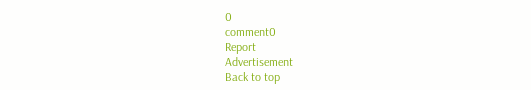0
comment0
Report
Advertisement
Back to top